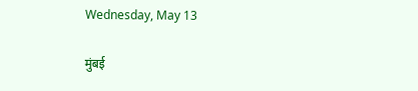Wednesday, May 13

मुंबई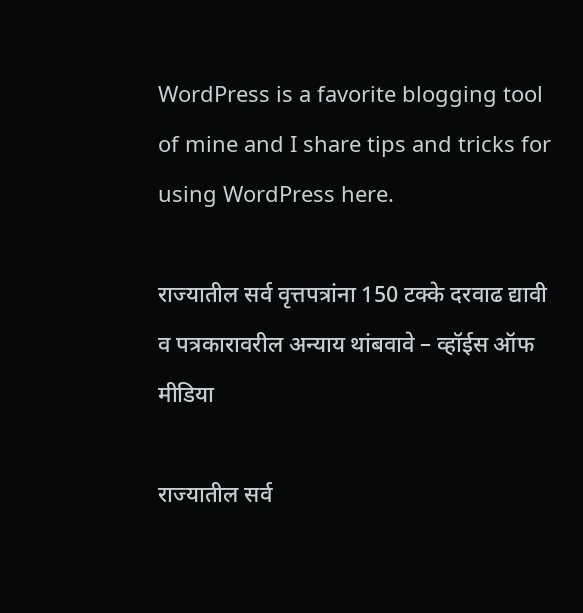WordPress is a favorite blogging tool of mine and I share tips and tricks for using WordPress here.

राज्यातील सर्व वृत्तपत्रांना 150 टक्के दरवाढ द्यावी व पत्रकारावरील अन्याय थांबवावे – व्हॉईस ऑफ मीडिया

राज्यातील सर्व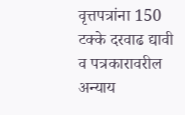वृत्तपत्रांना 150 टक्के दरवाढ द्यावी व पत्रकारावरील अन्याय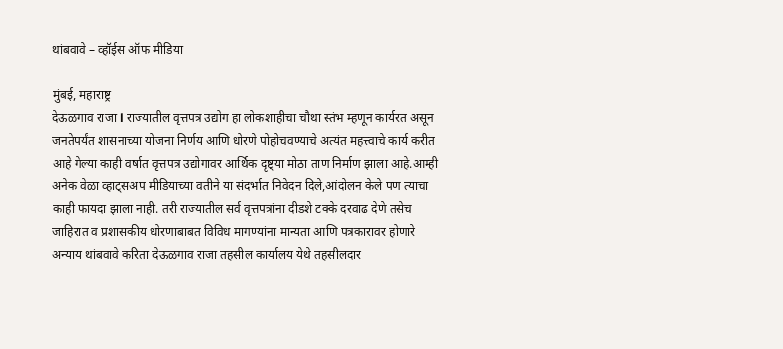थांबवावे – व्हॉईस ऑफ मीडिया

मुंबई, महाराष्ट्र
देऊळगाव राजा l राज्यातील वृत्तपत्र उद्योग हा लोकशाहीचा चौथा स्तंभ म्हणून कार्यरत असून जनतेपर्यंत शासनाच्या योजना निर्णय आणि धोरणे पोहोचवण्याचे अत्यंत महत्त्वाचे कार्य करीत आहे गेल्या काही वर्षात वृत्तपत्र उद्योगावर आर्थिक दृष्ट्या मोठा ताण निर्माण झाला आहे.आम्ही अनेक वेळा व्हाट्सअप मीडियाच्या वतीने या संदर्भात निवेदन दिले,आंदोलन केले पण त्याचा काही फायदा झाला नाही. तरी राज्यातील सर्व वृत्तपत्रांना दीडशे टक्के दरवाढ देणे तसेच जाहिरात व प्रशासकीय धोरणाबाबत विविध मागण्यांना मान्यता आणि पत्रकारावर होणारे अन्याय थांबवावे करिता देऊळगाव राजा तहसील कार्यालय येथे तहसीलदार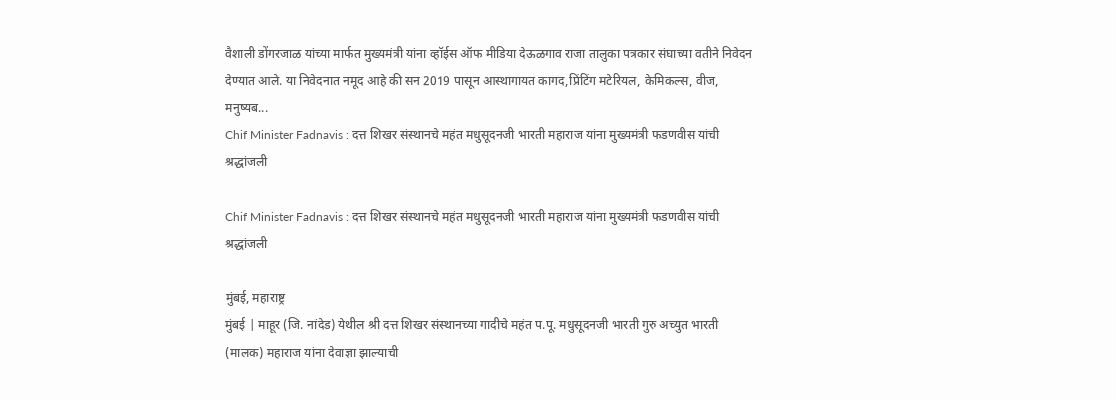वैशाली डोंगरजाळ यांच्या मार्फत मुख्यमंत्री यांना व्हॉईस ऑफ मीडिया देऊळगाव राजा तालुका पत्रकार संघाच्या वतीने निवेदन देण्यात आले. या निवेदनात नमूद आहे की सन 2019 पासून आस्थागायत कागद,प्रिंटिंग मटेरियल, केमिकल्स, वीज, मनुष्यब...
Chif Minister Fadnavis : दत्त शिखर संस्थानचे महंत मधुसूदनजी भारती महाराज यांना मुख्यमंत्री फडणवीस यांची श्रद्धांजली

Chif Minister Fadnavis : दत्त शिखर संस्थानचे महंत मधुसूदनजी भारती महाराज यांना मुख्यमंत्री फडणवीस यांची श्रद्धांजली

मुंबई, महाराष्ट्र
मुंबई | माहूर (जि. नांदेड) येथील श्री दत्त शिखर संस्थानच्या गादीचे महंत प.पू. मधुसूदनजी भारती गुरु अच्युत भारती (मालक) महाराज यांना देवाज्ञा झाल्याची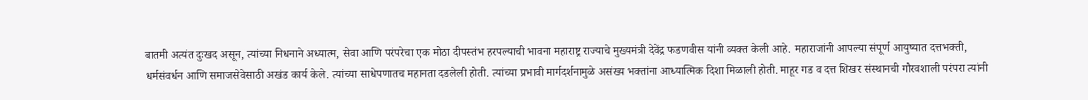बातमी अत्यंत दुःखद असून, त्यांच्या निधनाने अध्यात्म, सेवा आणि परंपरेचा एक मोठा दीपस्तंभ हरपल्याची भावना महाराष्ट्र राज्याचे मुख्यमंत्री देवेंद्र फडणवीस यांनी व्यक्त केली आहे. महाराजांनी आपल्या संपूर्ण आयुष्यात दत्तभक्ती, धर्मसंवर्धन आणि समाजसेवेसाठी अखंड कार्य केले. त्यांच्या साधेपणातच महानता दडलेली होती. त्यांच्या प्रभावी मार्गदर्शनामुळे असंख्य भक्तांना आध्यात्मिक दिशा मिळाली होती. माहूर गड व दत्त शिखर संस्थानची गौरवशाली परंपरा त्यांनी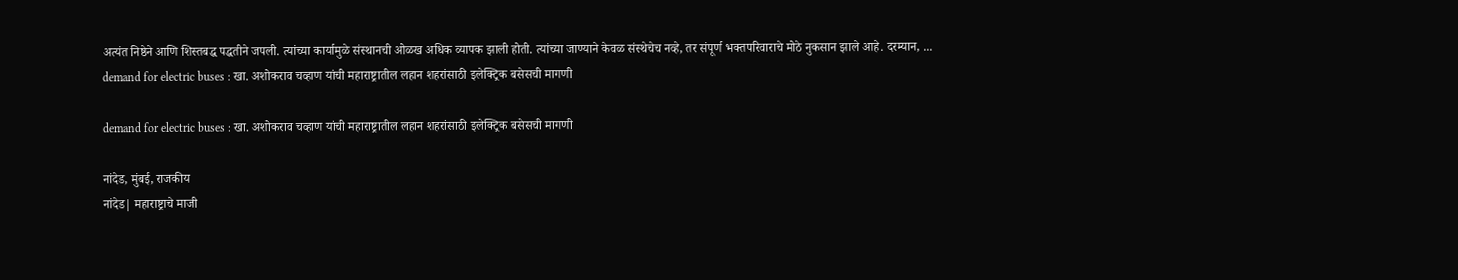अत्यंत निष्ठेने आणि शिस्तबद्ध पद्धतीने जपली. त्यांच्या कार्यामुळे संस्थानची ओळख अधिक व्यापक झाली होती. त्यांच्या जाण्याने केवळ संस्थेचेच नव्हे, तर संपूर्ण भक्तपरिवाराचे मोठे नुकसान झाले आहे. दरम्यान, ...
demand for electric buses : खा. अशोकराव चव्हाण यांची महाराष्ट्रातील लहान शहरांसाठी इलेक्ट्रिक बसेसची मागणी

demand for electric buses : खा. अशोकराव चव्हाण यांची महाराष्ट्रातील लहान शहरांसाठी इलेक्ट्रिक बसेसची मागणी

नांदेड, मुंबई, राजकीय
नांदेड| महाराष्ट्राचे माजी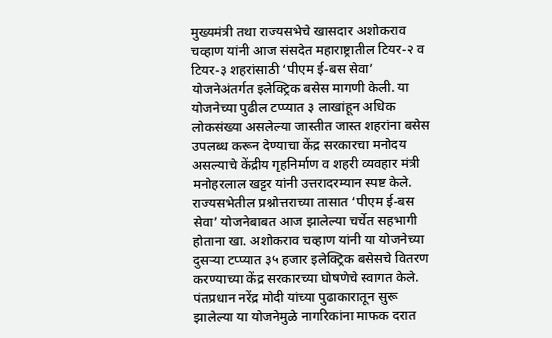मुख्यमंत्री तथा राज्यसभेचे खासदार अशोकराव चव्हाण यांनी आज संसदेत महाराष्ट्रातील टियर-२ व टियर-३ शहरांसाठी ‘पीएम ई-बस सेवा’ योजनेअंतर्गत इलेक्ट्रिक बसेस मागणी केली. या योजनेच्या पुढील टप्प्यात ३ लाखांहून अधिक लोकसंख्या असलेल्या जास्तीत जास्त शहरांना बसेस उपलब्ध करून देण्याचा केंद्र सरकारचा मनोदय असल्याचे केंद्रीय गृहनिर्माण व शहरी व्यवहार मंत्री मनोहरलाल खट्टर यांनी उत्तरादरम्यान स्पष्ट केले. राज्यसभेतील प्रश्नोत्तराच्या तासात ‘पीएम ई-बस सेवा’ योजनेबाबत आज झालेल्या चर्चेत सहभागी होताना खा. अशोकराव चव्हाण यांनी या योजनेच्या दुसऱ्या टप्प्यात ३५ हजार इलेक्ट्रिक बसेसचे वितरण करण्याच्या केंद्र सरकारच्या घोषणेचे स्वागत केले. पंतप्रधान नरेंद्र मोदी यांच्या पुढाकारातून सुरू झालेल्या या योजनेमुळे नागरिकांना माफक दरात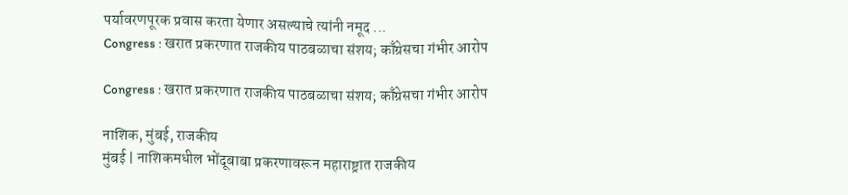पर्यावरणपूरक प्रवास करता येणार असल्याचे त्यांनी नमूद ...
Congress : खरात प्रकरणात राजकीय पाठबळाचा संशय; काँग्रेसचा गंभीर आरोप

Congress : खरात प्रकरणात राजकीय पाठबळाचा संशय; काँग्रेसचा गंभीर आरोप

नाशिक, मुंबई, राजकीय
मुंबई | नाशिकमधील भोंदूबाबा प्रकरणावरून महाराष्ट्रात राजकीय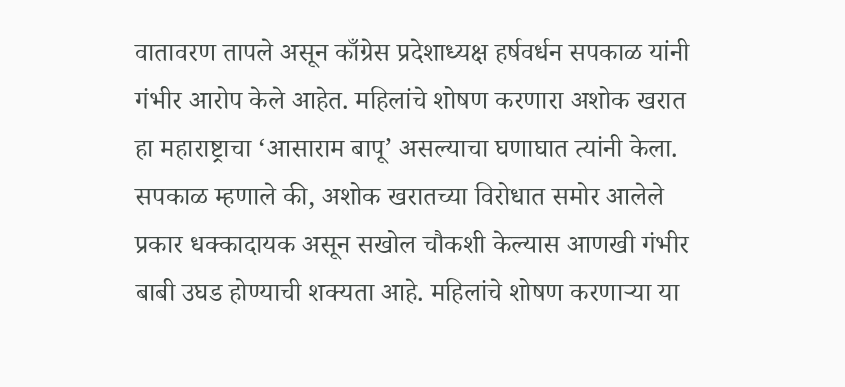वातावरण तापले असून काँग्रेस प्रदेशाध्यक्ष हर्षवर्धन सपकाळ यांनी गंभीर आरोप केले आहेत. महिलांचे शोषण करणारा अशोक खरात हा महाराष्ट्राचा ‘आसाराम बापू’ असल्याचा घणाघात त्यांनी केला. सपकाळ म्हणाले की, अशोक खरातच्या विरोधात समोर आलेले प्रकार धक्कादायक असून सखोल चौकशी केल्यास आणखी गंभीर बाबी उघड होण्याची शक्यता आहे. महिलांचे शोषण करणाऱ्या या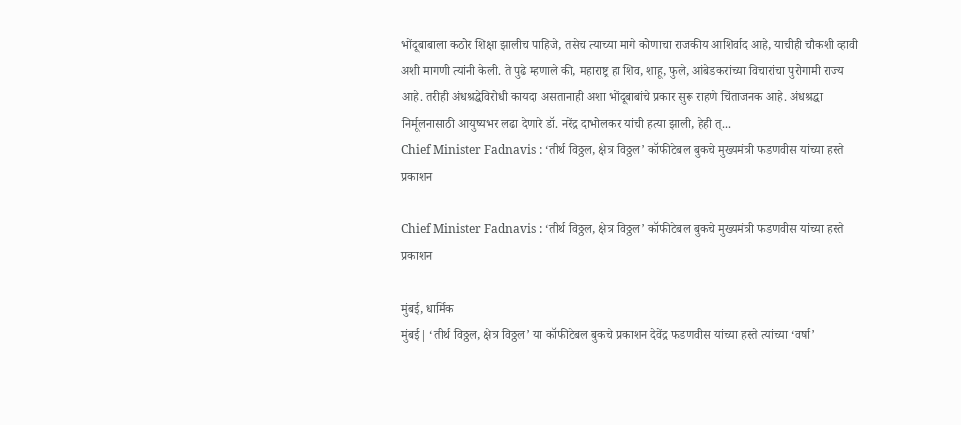भोंदूबाबाला कठोर शिक्षा झालीच पाहिजे, तसेच त्याच्या मागे कोणाचा राजकीय आशिर्वाद आहे, याचीही चौकशी व्हावी अशी मागणी त्यांनी केली. ते पुढे म्हणाले की, महाराष्ट्र हा शिव, शाहू, फुले, आंबेडकरांच्या विचारांचा पुरोगामी राज्य आहे. तरीही अंधश्रद्धेविरोधी कायदा असतानाही अशा भोंदूबाबांचे प्रकार सुरू राहणे चिंताजनक आहे. अंधश्रद्धा निर्मूलनासाठी आयुष्यभर लढा देणारे डॉ. नरेंद्र दाभोलकर यांची हत्या झाली, हेही त्...
Chief Minister Fadnavis : ‘तीर्थ विठ्ठल, क्षेत्र विठ्ठल’ कॉफीटेबल बुकचे मुख्यमंत्री फडणवीस यांच्या हस्ते प्रकाशन

Chief Minister Fadnavis : ‘तीर्थ विठ्ठल, क्षेत्र विठ्ठल’ कॉफीटेबल बुकचे मुख्यमंत्री फडणवीस यांच्या हस्ते प्रकाशन

मुंबई, धार्मिक
मुंबई| ‘तीर्थ विठ्ठल, क्षेत्र विठ्ठल’ या कॉफीटेबल बुकचे प्रकाशन देवेंद्र फडणवीस यांच्या हस्ते त्यांच्या ‘वर्षा’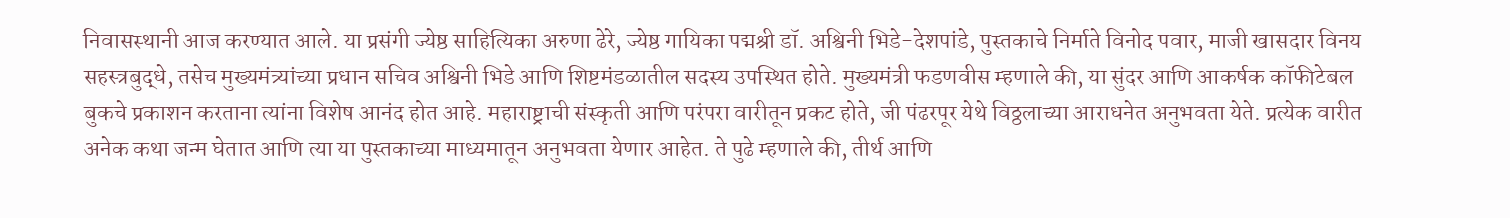निवासस्थानी आज करण्यात आले. या प्रसंगी ज्येष्ठ साहित्यिका अरुणा ढेरे, ज्येष्ठ गायिका पद्मश्री डॉ. अश्विनी भिडे-देशपांडे, पुस्तकाचे निर्माते विनोद पवार, माजी खासदार विनय सहस्त्रबुद्धे, तसेच मुख्यमंत्र्यांच्या प्रधान सचिव अश्विनी भिडे आणि शिष्टमंडळातील सदस्य उपस्थित होते. मुख्यमंत्री फडणवीस म्हणाले की, या सुंदर आणि आकर्षक कॉफीटेबल बुकचे प्रकाशन करताना त्यांना विशेष आनंद होत आहे. महाराष्ट्राची संस्कृती आणि परंपरा वारीतून प्रकट होते, जी पंढरपूर येथे विठ्ठलाच्या आराधनेत अनुभवता येते. प्रत्येक वारीत अनेक कथा जन्म घेतात आणि त्या या पुस्तकाच्या माध्यमातून अनुभवता येणार आहेत. ते पुढे म्हणाले की, तीर्थ आणि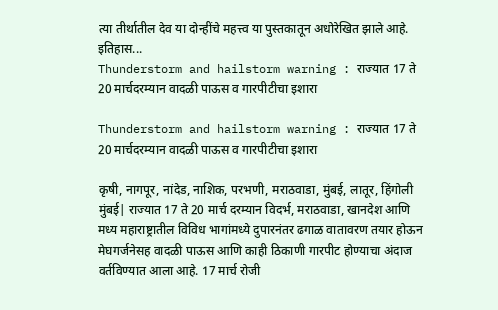त्या तीर्थातील देव या दोन्हींचे महत्त्व या पुस्तकातून अधोरेखित झाले आहे. इतिहास...
Thunderstorm and hailstorm warning : राज्यात 17 ते 20 मार्चदरम्यान वादळी पाऊस व गारपीटीचा इशारा

Thunderstorm and hailstorm warning : राज्यात 17 ते 20 मार्चदरम्यान वादळी पाऊस व गारपीटीचा इशारा

कृषी, नागपूर, नांदेड, नाशिक, परभणी, मराठवाडा, मुंबई, लातूर, हिंगोली
मुंबई| राज्यात 17 ते 20 मार्च दरम्यान विदर्भ, मराठवाडा, खानदेश आणि मध्य महाराष्ट्रातील विविध भागांमध्ये दुपारनंतर ढगाळ वातावरण तयार होऊन मेघगर्जनेसह वादळी पाऊस आणि काही ठिकाणी गारपीट होण्याचा अंदाज वर्तविण्यात आला आहे. 17 मार्च रोजी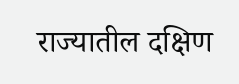राज्यातील दक्षिण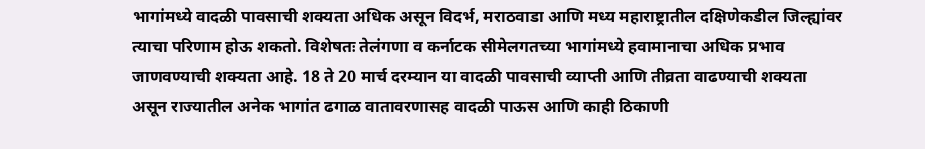भागांमध्ये वादळी पावसाची शक्यता अधिक असून विदर्भ, मराठवाडा आणि मध्य महाराष्ट्रातील दक्षिणेकडील जिल्ह्यांवर त्याचा परिणाम होऊ शकतो. विशेषतः तेलंगणा व कर्नाटक सीमेलगतच्या भागांमध्ये हवामानाचा अधिक प्रभाव जाणवण्याची शक्यता आहे. 18 ते 20 मार्च दरम्यान या वादळी पावसाची व्याप्ती आणि तीव्रता वाढण्याची शक्यता असून राज्यातील अनेक भागांत ढगाळ वातावरणासह वादळी पाऊस आणि काही ठिकाणी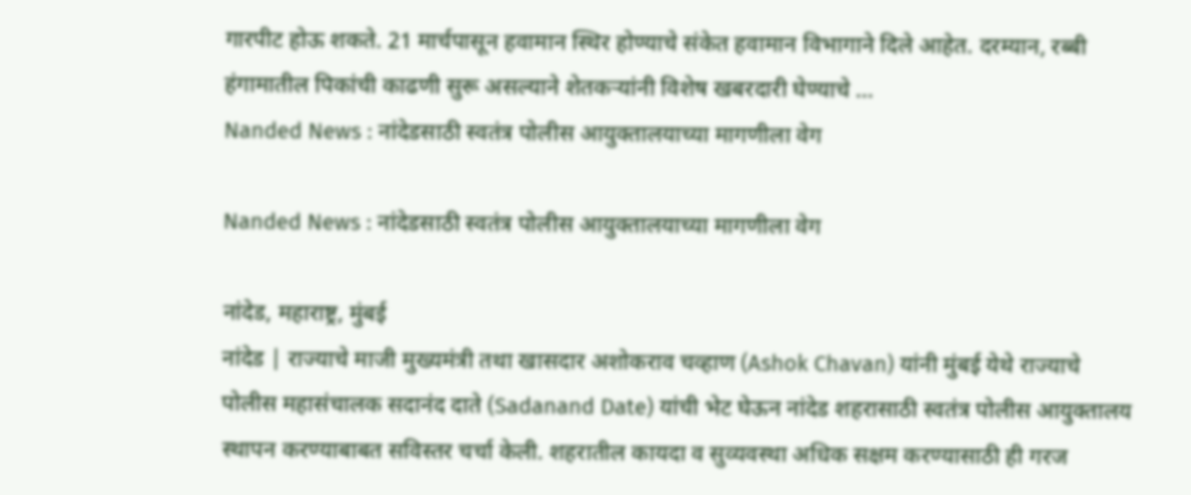गारपीट होऊ शकते. 21 मार्चपासून हवामान स्थिर होण्याचे संकेत हवामान विभागाने दिले आहेत. दरम्यान, रब्बी हंगामातील पिकांची काढणी सुरू असल्याने शेतकऱ्यांनी विशेष खबरदारी घेण्याचे ...
Nanded News : नांदेडसाठी स्वतंत्र पोलीस आयुक्तालयाच्या मागणीला वेग

Nanded News : नांदेडसाठी स्वतंत्र पोलीस आयुक्तालयाच्या मागणीला वेग

नांदेड, महाराष्ट्र, मुंबई
नांदेड | राज्याचे माजी मुख्यमंत्री तथा खासदार अशोकराव चव्हाण (Ashok Chavan) यांनी मुंबई येथे राज्याचे पोलीस महासंचालक सदानंद दाते (Sadanand Date) यांची भेट घेऊन नांदेड शहरासाठी स्वतंत्र पोलीस आयुक्तालय स्थापन करण्याबाबत सविस्तर चर्चा केली. शहरातील कायदा व सुव्यवस्था अधिक सक्षम करण्यासाठी ही गरज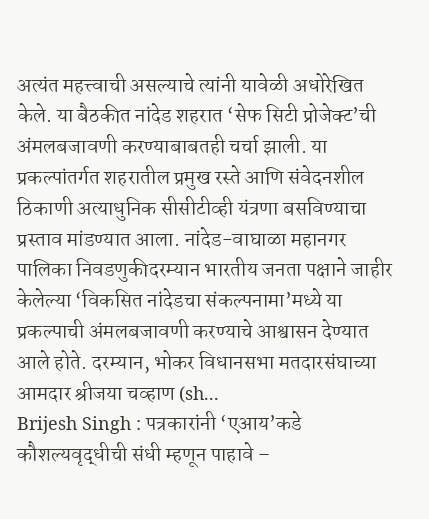अत्यंत महत्त्वाची असल्याचे त्यांनी यावेळी अधोरेखित केले. या बैठकीत नांदेड शहरात ‘सेफ सिटी प्रोजेक्ट’ची अंमलबजावणी करण्याबाबतही चर्चा झाली. या प्रकल्पांतर्गत शहरातील प्रमुख रस्ते आणि संवेदनशील ठिकाणी अत्याधुनिक सीसीटीव्ही यंत्रणा बसविण्याचा प्रस्ताव मांडण्यात आला. नांदेड-वाघाळा महानगर पालिका निवडणुकीदरम्यान भारतीय जनता पक्षाने जाहीर केलेल्या ‘विकसित नांदेडचा संकल्पनामा’मध्ये या प्रकल्पाची अंमलबजावणी करण्याचे आश्वासन देण्यात आले होते. दरम्यान, भोकर विधानसभा मतदारसंघाच्या आमदार श्रीजया चव्हाण (sh...
Brijesh Singh : पत्रकारांनी ‘एआय’कडे कौशल्यवृद्धीची संधी म्हणून पाहावे –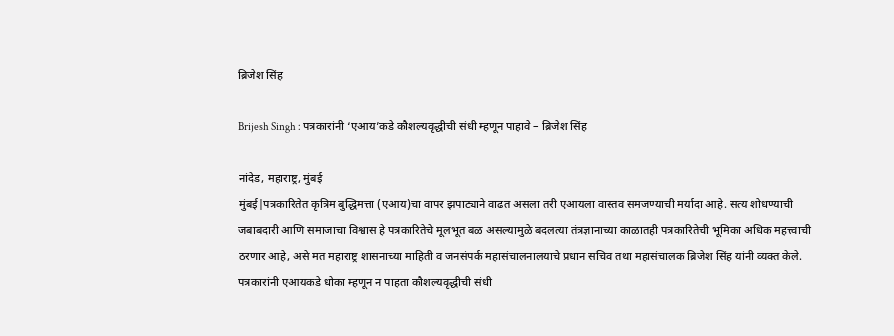ब्रिजेश सिंह

Brijesh Singh : पत्रकारांनी ‘एआय’कडे कौशल्यवृद्धीची संधी म्हणून पाहावे – ब्रिजेश सिंह

नांदेड, महाराष्ट्र, मुंबई
मुंबई|पत्रकारितेत कृत्रिम बुद्धिमत्ता (एआय)चा वापर झपाट्याने वाढत असला तरी एआयला वास्तव समजण्याची मर्यादा आहे. सत्य शोधण्याची जबाबदारी आणि समाजाचा विश्वास हे पत्रकारितेचे मूलभूत बळ असल्यामुळे बदलत्या तंत्रज्ञानाच्या काळातही पत्रकारितेची भूमिका अधिक महत्त्वाची ठरणार आहे, असे मत महाराष्ट्र शासनाच्या माहिती व जनसंपर्क महासंचालनालयाचे प्रधान सचिव तथा महासंचालक ब्रिजेश सिंह यांनी व्यक्त केले. पत्रकारांनी एआयकडे धोका म्हणून न पाहता कौशल्यवृद्धीची संधी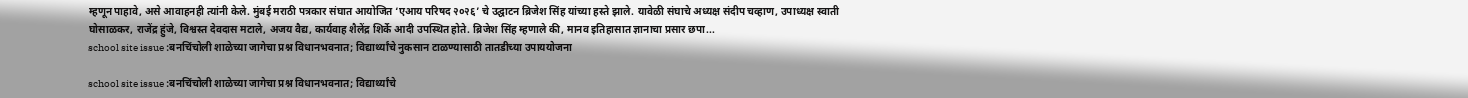म्हणून पाहावे, असे आवाहनही त्यांनी केले. मुंबई मराठी पत्रकार संघात आयोजित ‘एआय परिषद २०२६’ चे उद्घाटन ब्रिजेश सिंह यांच्या हस्ते झाले. यावेळी संघाचे अध्यक्ष संदीप चव्हाण, उपाध्यक्ष स्वाती घोसाळकर, राजेंद्र हुंजे, विश्वस्त देवदास मटाले, अजय वैद्य, कार्यवाह शैलेंद्र शिर्के आदी उपस्थित होते. ब्रिजेश सिंह म्हणाले की, मानव इतिहासात ज्ञानाचा प्रसार छपा...
school site issue :बनचिंचोली शाळेच्या जागेचा प्रश्न विधानभवनात; विद्यार्थ्यांचे नुकसान टाळण्यासाठी तातडीच्या उपाययोजना

school site issue :बनचिंचोली शाळेच्या जागेचा प्रश्न विधानभवनात; विद्यार्थ्यांचे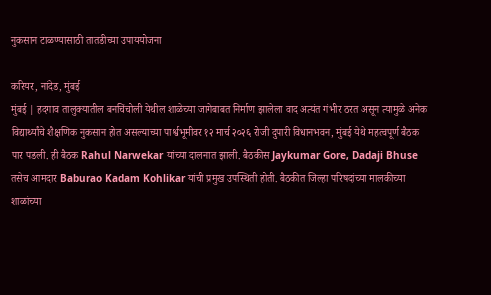नुकसान टाळण्यासाठी तातडीच्या उपाययोजना

करियर, नांदेड, मुंबई
मुंबई | हदगाव तालुक्यातील बनचिंचोली येथील शाळेच्या जागेबाबत निर्माण झालेला वाद अत्यंत गंभीर ठरत असून त्यामुळे अनेक विद्यार्थ्यांचे शैक्षणिक नुकसान होत असल्याच्या पार्श्वभूमीवर १२ मार्च २०२६ रोजी दुपारी विधानभवन, मुंबई येथे महत्वपूर्ण बैठक पार पडली. ही बैठक Rahul Narwekar यांच्या दालनात झाली. बैठकीस Jaykumar Gore, Dadaji Bhuse तसेच आमदार Baburao Kadam Kohlikar यांची प्रमुख उपस्थिती होती. बैठकीत जिल्हा परिषदांच्या मालकीच्या शाळांच्या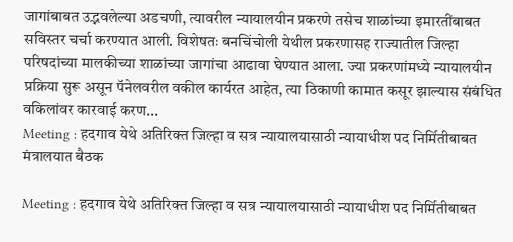जागांबाबत उद्भवलेल्या अडचणी, त्यावरील न्यायालयीन प्रकरणे तसेच शाळांच्या इमारतींबाबत सविस्तर चर्चा करण्यात आली. विशेषतः बनचिंचोली येथील प्रकरणासह राज्यातील जिल्हा परिषदांच्या मालकीच्या शाळांच्या जागांचा आढावा घेण्यात आला. ज्या प्रकरणांमध्ये न्यायालयीन प्रक्रिया सुरू असून पॅनेलवरील वकील कार्यरत आहेत, त्या ठिकाणी कामात कसूर झाल्यास संबंधित वकिलांवर कारवाई करण...
Meeting : हदगाव येथे अतिरिक्त जिल्हा व सत्र न्यायालयासाठी न्यायाधीश पद निर्मितीबाबत मंत्रालयात बैठक

Meeting : हदगाव येथे अतिरिक्त जिल्हा व सत्र न्यायालयासाठी न्यायाधीश पद निर्मितीबाबत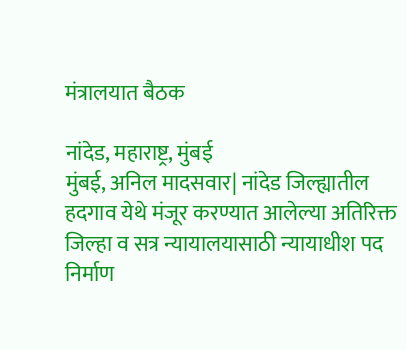मंत्रालयात बैठक

नांदेड, महाराष्ट्र, मुंबई
मुंबई, अनिल मादसवार| नांदेड जिल्ह्यातील हदगाव येथे मंजूर करण्यात आलेल्या अतिरिक्त जिल्हा व सत्र न्यायालयासाठी न्यायाधीश पद निर्माण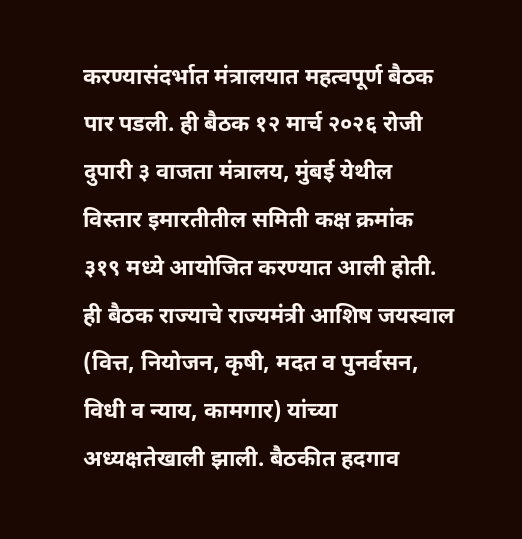करण्यासंदर्भात मंत्रालयात महत्वपूर्ण बैठक पार पडली. ही बैठक १२ मार्च २०२६ रोजी दुपारी ३ वाजता मंत्रालय, मुंबई येथील विस्तार इमारतीतील समिती कक्ष क्रमांक ३१९ मध्ये आयोजित करण्यात आली होती. ही बैठक राज्याचे राज्यमंत्री आशिष जयस्वाल (वित्त, नियोजन, कृषी, मदत व पुनर्वसन, विधी व न्याय, कामगार) यांच्या अध्यक्षतेखाली झाली. बैठकीत हदगाव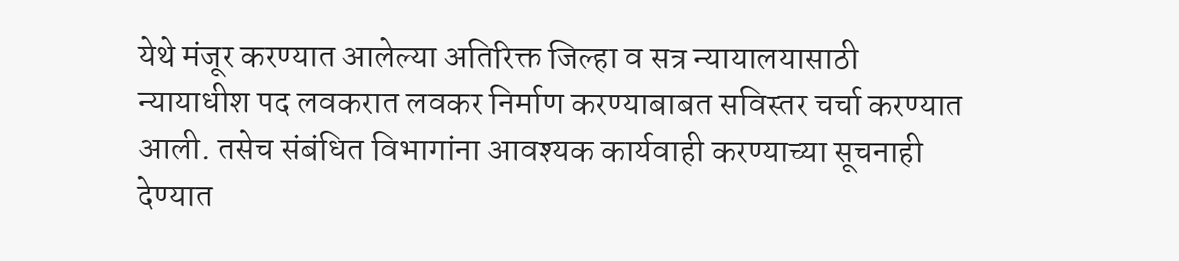येथे मंजूर करण्यात आलेल्या अतिरिक्त जिल्हा व सत्र न्यायालयासाठी न्यायाधीश पद लवकरात लवकर निर्माण करण्याबाबत सविस्तर चर्चा करण्यात आली. तसेच संबंधित विभागांना आवश्यक कार्यवाही करण्याच्या सूचनाही देण्यात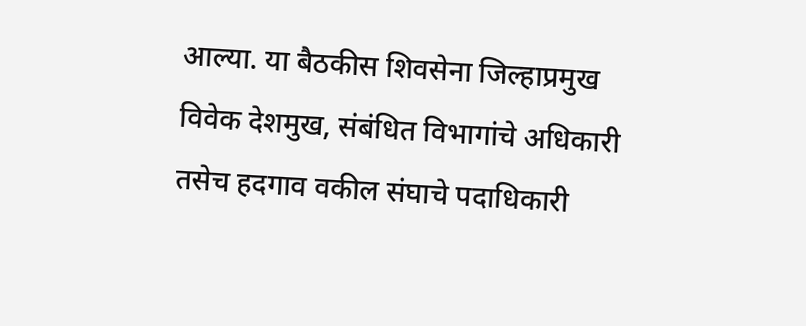आल्या. या बैठकीस शिवसेना जिल्हाप्रमुख विवेक देशमुख, संबंधित विभागांचे अधिकारी तसेच हदगाव वकील संघाचे पदाधिकारी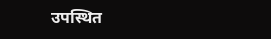उपस्थित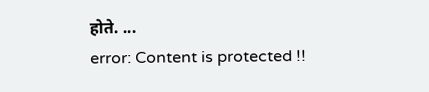होते. ...
error: Content is protected !!